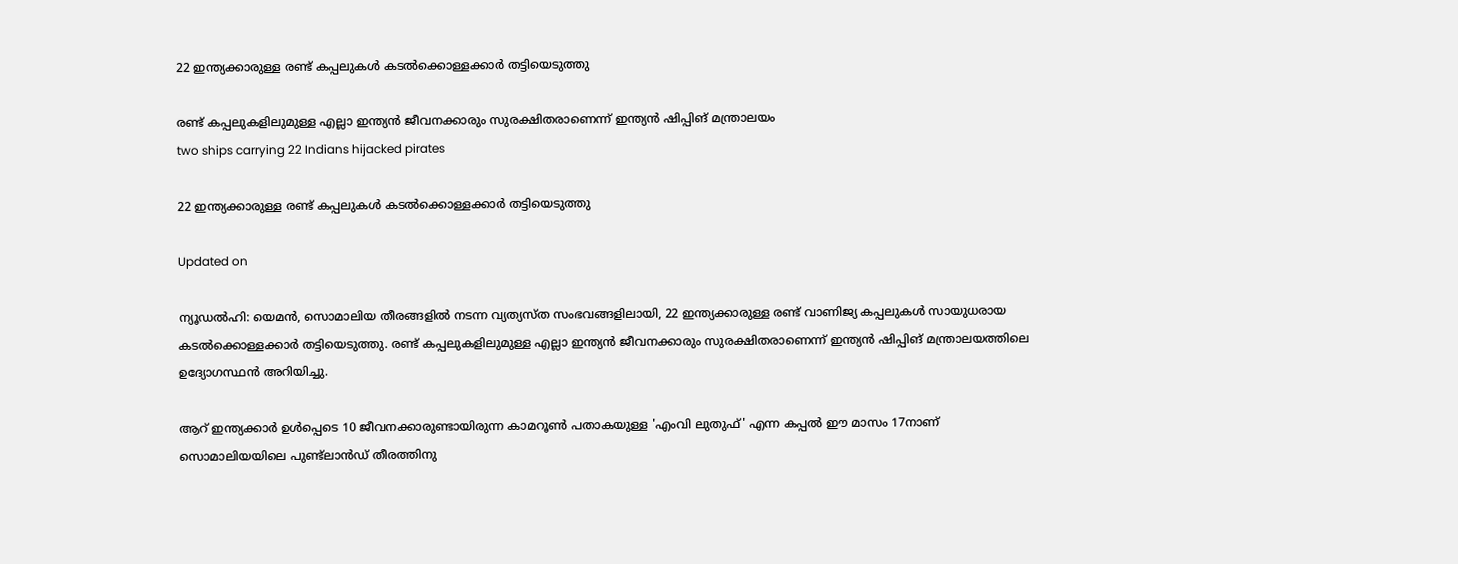22 ഇന്ത്യക്കാരുള്ള രണ്ട് കപ്പലുകള്‍ കടല്‍ക്കൊള്ളക്കാര്‍ തട്ടിയെടുത്തു

രണ്ട് കപ്പലുകളിലുമുള്ള എല്ലാ ഇന്ത്യന്‍ ജീവനക്കാരും സുരക്ഷിതരാണെന്ന് ഇന്ത്യന്‍ ഷിപ്പിങ് മന്ത്രാലയം
two ships carrying 22 Indians hijacked pirates

22 ഇന്ത്യക്കാരുള്ള രണ്ട് കപ്പലുകള്‍ കടല്‍ക്കൊള്ളക്കാര്‍ തട്ടിയെടുത്തു

Updated on

ന്യൂഡല്‍ഹി: യെമന്‍, സൊമാലിയ തീരങ്ങളില്‍ നടന്ന വ്യത്യസ്ത സംഭവങ്ങളിലായി, 22 ഇന്ത്യക്കാരുള്ള രണ്ട് വാണിജ്യ കപ്പലുകള്‍ സായുധരായ കടല്‍ക്കൊള്ളക്കാര്‍ തട്ടിയെടുത്തു. രണ്ട് കപ്പലുകളിലുമുള്ള എല്ലാ ഇന്ത്യന്‍ ജീവനക്കാരും സുരക്ഷിതരാണെന്ന് ഇന്ത്യന്‍ ഷിപ്പിങ് മന്ത്രാലയത്തിലെ ഉദ്യോഗസ്ഥന്‍ അറിയിച്ചു.

ആറ് ഇന്ത്യക്കാര്‍ ഉള്‍പ്പെടെ 10 ജീവനക്കാരുണ്ടായിരുന്ന കാമറൂണ്‍ പതാകയുള്ള 'എംവി ലുതുഫ്' എന്ന കപ്പല്‍ ഈ മാസം 17നാണ് സൊമാലിയയിലെ പുണ്ട്‌ലാന്‍ഡ് തീരത്തിനു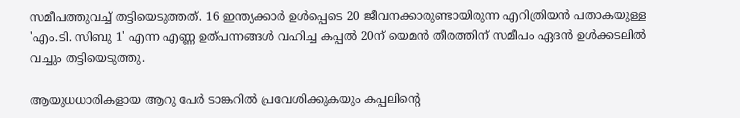സമീപത്തുവച്ച് തട്ടിയെടുത്തത്. 16 ഇന്ത്യക്കാര്‍ ഉള്‍പ്പെടെ 20 ജീവനക്കാരുണ്ടായിരുന്ന എറിത്രിയന്‍ പതാകയുള്ള 'എം.ടി. സിബു 1' എന്ന എണ്ണ ഉത്പന്നങ്ങള്‍ വഹിച്ച കപ്പല്‍ 20ന് യെമന്‍ തീരത്തിന് സമീപം ഏദന്‍ ഉള്‍ക്കടലില്‍ വച്ചും തട്ടിയെടുത്തു.

ആയുധധാരികളായ ആറു പേര്‍ ടാങ്കറില്‍ പ്രവേശിക്കുകയും കപ്പലിന്‍റെ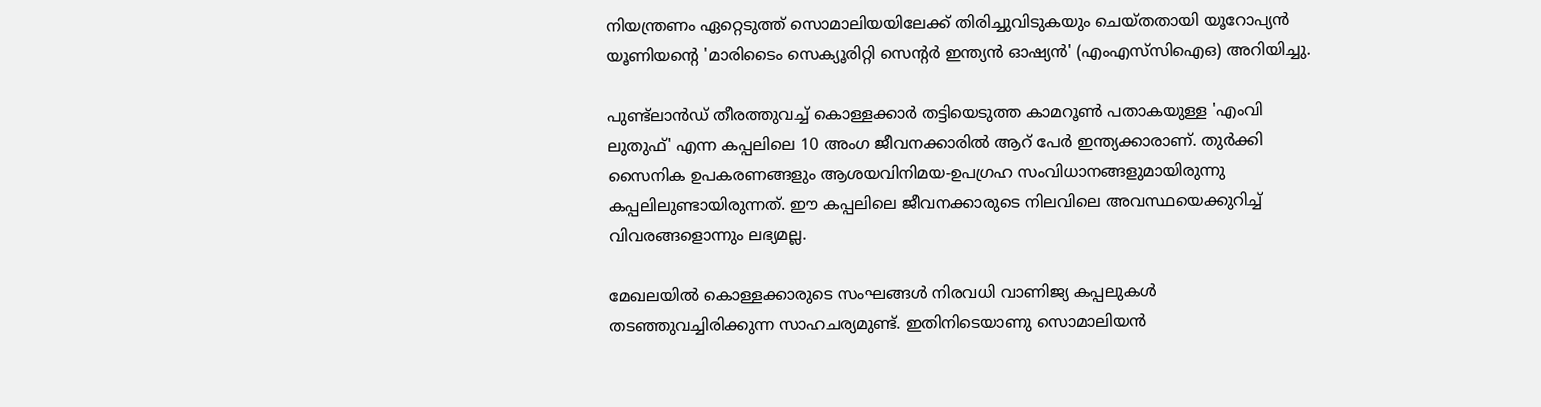നിയന്ത്രണം ഏറ്റെടുത്ത് സൊമാലിയയിലേക്ക് തിരിച്ചുവിടുകയും ചെയ്തതായി യൂറോപ്യന്‍ യൂണിയന്‍റെ 'മാരിടൈം സെക്യൂരിറ്റി സെന്റര്‍ ഇന്ത്യന്‍ ഓഷ്യന്‍' (എംഎസ്‌സിഐഒ) അറിയിച്ചു.

പുണ്ട്‌ലാന്‍ഡ് തീരത്തുവച്ച് കൊള്ളക്കാര്‍ തട്ടിയെടുത്ത കാമറൂണ്‍ പതാകയുള്ള 'എംവി ലുതുഫ്' എന്ന കപ്പലിലെ 10 അംഗ ജീവനക്കാരില്‍ ആറ് പേര്‍ ഇന്ത്യക്കാരാണ്. തുര്‍ക്കി സൈനിക ഉപകരണങ്ങളും ആശയവിനിമയ-ഉപഗ്രഹ സംവിധാനങ്ങളുമായിരുന്നു കപ്പലിലുണ്ടായിരുന്നത്. ഈ കപ്പലിലെ ജീവനക്കാരുടെ നിലവിലെ അവസ്ഥയെക്കുറിച്ച് വിവരങ്ങളൊന്നും ലഭ്യമല്ല.

മേഖലയില്‍ കൊള്ളക്കാരുടെ സംഘങ്ങള്‍ നിരവധി വാണിജ്യ കപ്പലുകള്‍ തടഞ്ഞുവച്ചിരിക്കുന്ന സാഹചര്യമുണ്ട്. ഇതിനിടെയാണു സൊമാലിയന്‍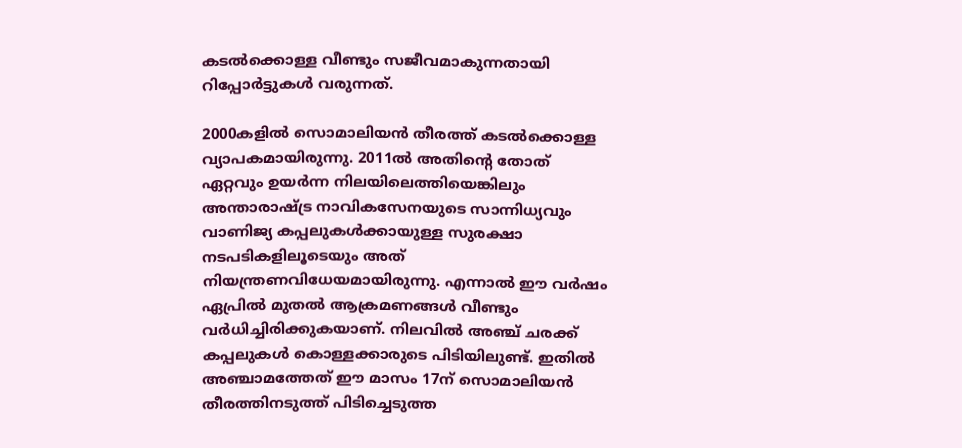കടല്‍ക്കൊള്ള വീണ്ടും സജീവമാകുന്നതായി റിപ്പോര്‍ട്ടുകള്‍ വരുന്നത്.

2000കളില്‍ സൊമാലിയന്‍ തീരത്ത് കടല്‍ക്കൊള്ള വ്യാപകമായിരുന്നു. 2011ല്‍ അതിന്‍റെ തോത് ഏറ്റവും ഉയര്‍ന്ന നിലയിലെത്തിയെങ്കിലും അന്താരാഷ്‌ട്ര നാവികസേനയുടെ സാന്നിധ്യവും വാണിജ്യ കപ്പലുകള്‍ക്കായുള്ള സുരക്ഷാ നടപടികളിലൂടെയും അത് നിയന്ത്രണവിധേയമായിരുന്നു. എന്നാല്‍ ഈ വര്‍ഷം ഏപ്രില്‍ മുതല്‍ ആക്രമണങ്ങള്‍ വീണ്ടും വര്‍ധിച്ചിരിക്കുകയാണ്. നിലവില്‍ അഞ്ച് ചരക്ക് കപ്പലുകള്‍ കൊള്ളക്കാരുടെ പിടിയിലുണ്ട്. ഇതില്‍ അഞ്ചാമത്തേത് ഈ മാസം 17ന് സൊമാലിയന്‍ തീരത്തിനടുത്ത് പിടിച്ചെടുത്ത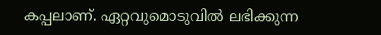കപ്പലാണ്. ഏറ്റവുമൊടുവില്‍ ലഭിക്കുന്ന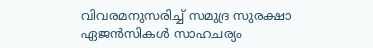വിവരമനുസരിച്ച് സമുദ്ര സുരക്ഷാ ഏജന്‍സികള്‍ സാഹചര്യം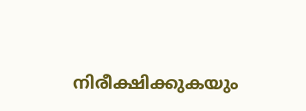നിരീക്ഷിക്കുകയും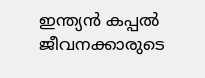ഇന്ത്യന്‍ കപ്പല്‍ ജീവനക്കാരുടെ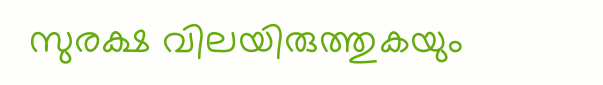സുരക്ഷ വിലയിരുത്തുകയും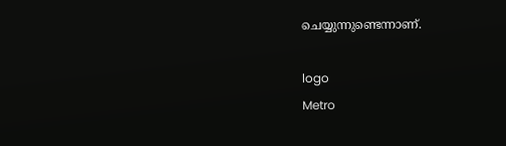ചെയ്യുന്നുണ്ടെന്നാണ്.

logo
Metro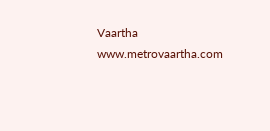Vaartha
www.metrovaartha.com